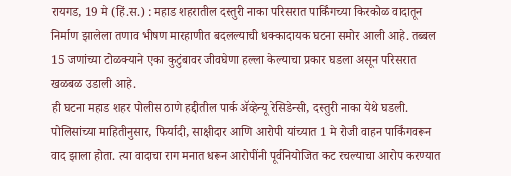रायगड, 19 मे (हिं.स.) : महाड शहरातील दस्तुरी नाका परिसरात पार्किंगच्या किरकोळ वादातून निर्माण झालेला तणाव भीषण मारहाणीत बदलल्याची धक्कादायक घटना समोर आली आहे. तब्बल 15 जणांच्या टोळक्याने एका कुटुंबावर जीवघेणा हल्ला केल्याचा प्रकार घडला असून परिसरात खळबळ उडाली आहे.
ही घटना महाड शहर पोलीस ठाणे हद्दीतील पार्क ॲव्हेन्यू रेसिडेन्सी, दस्तुरी नाका येथे घडली. पोलिसांच्या माहितीनुसार, फिर्यादी, साक्षीदार आणि आरोपी यांच्यात 1 मे रोजी वाहन पार्किंगवरून वाद झाला होता. त्या वादाचा राग मनात धरून आरोपींनी पूर्वनियोजित कट रचल्याचा आरोप करण्यात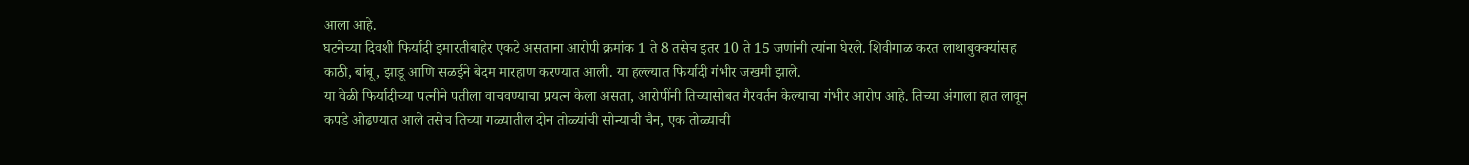आला आहे.
घटनेच्या दिवशी फिर्यादी इमारतीबाहेर एकटे असताना आरोपी क्रमांक 1 ते 8 तसेच इतर 10 ते 15 जणांनी त्यांना घेरले. शिवीगाळ करत लाथाबुक्क्यांसह काठी, बांबू, झाडू आणि सळईने बेदम मारहाण करण्यात आली. या हल्ल्यात फिर्यादी गंभीर जखमी झाले.
या वेळी फिर्यादीच्या पत्नीने पतीला वाचवण्याचा प्रयत्न केला असता, आरोपींनी तिच्यासोबत गैरवर्तन केल्याचा गंभीर आरोप आहे. तिच्या अंगाला हात लावून कपडे ओढण्यात आले तसेच तिच्या गळ्यातील दोन तोळ्यांची सोन्याची चैन, एक तोळ्याची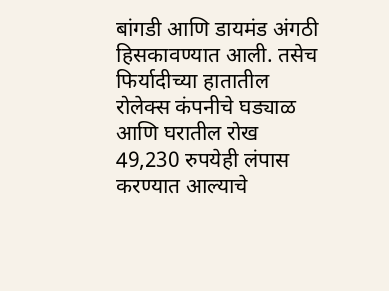बांगडी आणि डायमंड अंगठी हिसकावण्यात आली. तसेच फिर्यादीच्या हातातील रोलेक्स कंपनीचे घड्याळ आणि घरातील रोख 49,230 रुपयेही लंपास करण्यात आल्याचे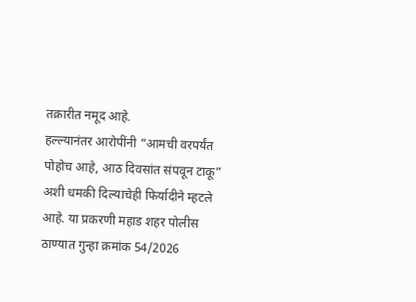तक्रारीत नमूद आहे.
हल्ल्यानंतर आरोपींनी “आमची वरपर्यंत पोहोच आहे, आठ दिवसांत संपवून टाकू” अशी धमकी दिल्याचेही फिर्यादीने म्हटले आहे. या प्रकरणी महाड शहर पोलीस ठाण्यात गुन्हा क्रमांक 54/2026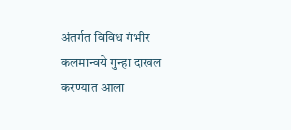अंतर्गत विविध गंभीर कलमान्वये गुन्हा दाखल करण्यात आला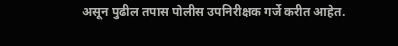असून पुढील तपास पोलीस उपनिरीक्षक गर्जे करीत आहेत.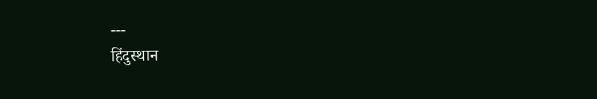---
हिंदुस्थान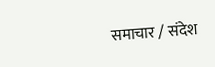समाचार / संदेश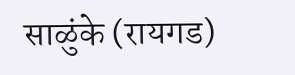साळुंके (रायगड)